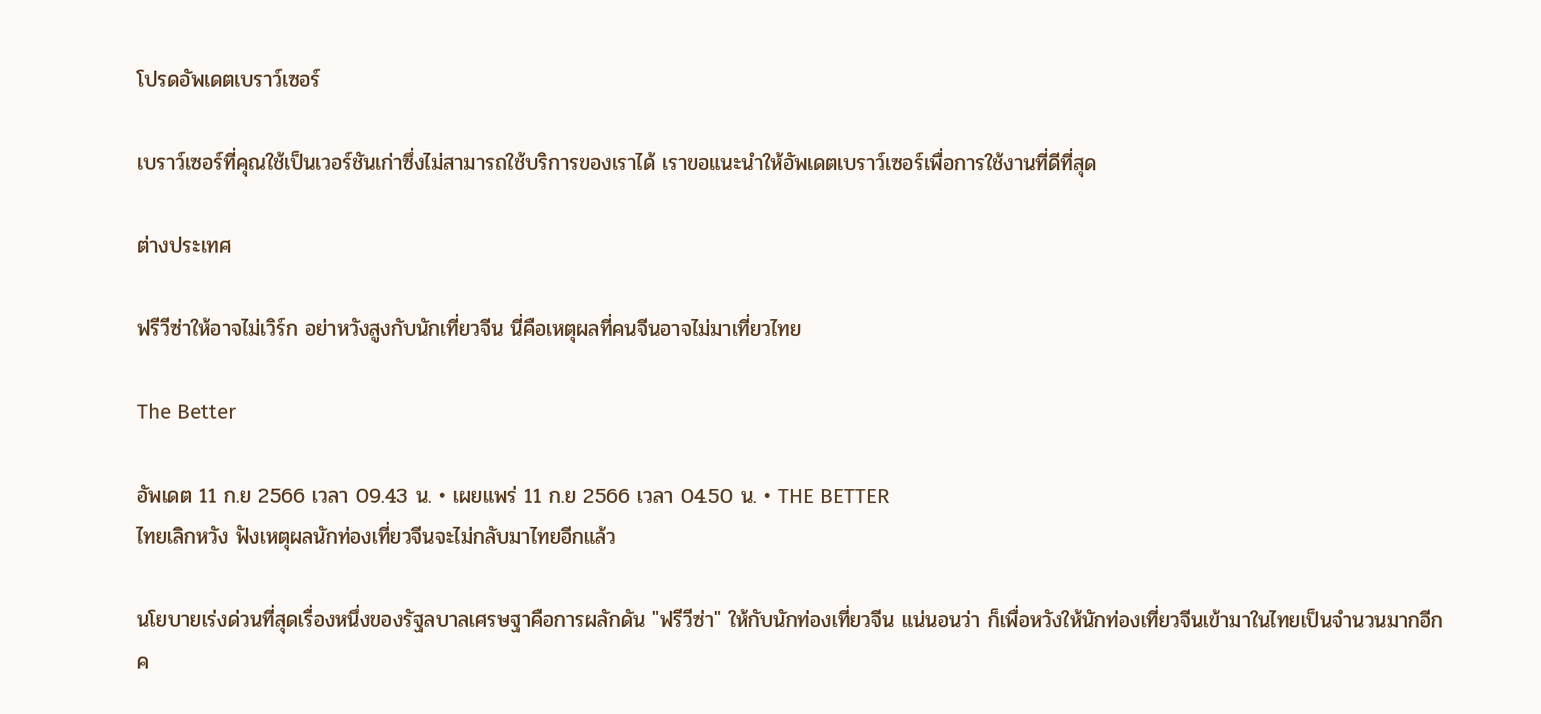โปรดอัพเดตเบราว์เซอร์

เบราว์เซอร์ที่คุณใช้เป็นเวอร์ชันเก่าซึ่งไม่สามารถใช้บริการของเราได้ เราขอแนะนำให้อัพเดตเบราว์เซอร์เพื่อการใช้งานที่ดีที่สุด

ต่างประเทศ

ฟรีวีซ่าให้อาจไม่เวิร์ก อย่าหวังสูงกับนักเที่ยวจีน นี่คือเหตุผลที่คนจีนอาจไม่มาเที่ยวไทย

The Better

อัพเดต 11 ก.ย 2566 เวลา 09.43 น. • เผยแพร่ 11 ก.ย 2566 เวลา 04.50 น. • THE BETTER
ไทยเลิกหวัง ฟังเหตุผลนักท่องเที่ยวจีนจะไม่กลับมาไทยอีกแล้ว

นโยบายเร่งด่วนที่สุดเรื่องหนึ่งของรัฐลบาลเศรษฐาคือการผลักดัน "ฟรีวีซ่า" ให้กับนักท่องเที่ยวจีน แน่นอนว่า ก็เพื่อหวังให้นักท่องเที่ยวจีนเข้ามาในไทยเป็นจำนวนมากอีกค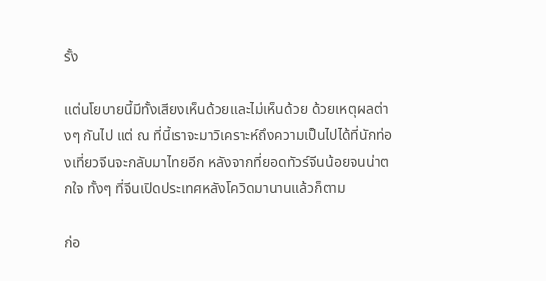รั้ง

แต่นโยบายนี้มีทั้งเสียงเห็นด้วยและไม่เห็นด้วย ด้วยเหตุผลต่างๆ กันไป แต่ ณ ที่นี้เราจะมาวิเคราะห์ถึงความเป็นไปได้ที่นักท่องเที่ยวจีนจะกลับมาไทยอีก หลังจากที่ยอดทัวร์จีนน้อยจนน่าตกใจ ทั้งๆ ที่จีนเปิดประเทศหลังโควิดมานานแล้วก็ตาม

ก่อ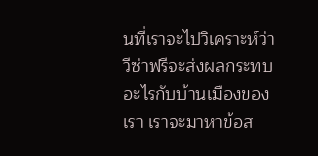นที่เราจะไปวิเคราะห์ว่าวีซ่าฟรีจะส่งผลกระทบอะไรกับบ้านเมืองของเรา เราจะมาหาข้อส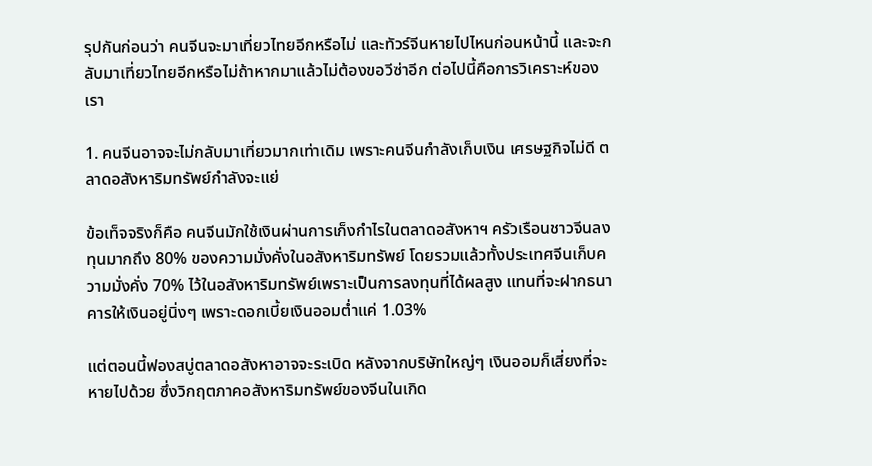รุปกันก่อนว่า คนจีนจะมาเที่ยวไทยอีกหรือไม่ และทัวร์จีนหายไปไหนก่อนหน้านี้ และจะกลับมาเที่ยวไทยอีกหรือไม่ถ้าหากมาแล้วไม่ต้องขอวีซ่าอีก ต่อไปนี้คือการวิเคราะห์ของเรา

1. คนจีนอาจจะไม่กลับมาเที่ยวมากเท่าเดิม เพราะคนจีนกำลังเก็บเงิน เศรษฐกิจไม่ดี ตลาดอสังหาริมทรัพย์กำลังจะแย่

ข้อเท็จจริงก็คือ คนจีนมักใช้เงินผ่านการเก็งกำไรในตลาดอสังหาฯ ครัวเรือนชาวจีนลงทุนมากถึง 80% ของความมั่งคั่งในอสังหาริมทรัพย์ โดยรวมแล้วทั้งประเทศจีนเก็บความมั่งคั่ง 70% ไว้ในอสังหาริมทรัพย์เพราะเป็นการลงทุนที่ได้ผลสูง แทนที่จะฝากธนาคารให้เงินอยู่นิ่งๆ เพราะดอกเบี้ยเงินออมต่ำแค่ 1.03%

แต่ตอนนี้ฟองสบู่ตลาดอสังหาอาจจะระเบิด หลังจากบริษัทใหญ่ๆ เงินออมก็เสี่ยงที่จะหายไปด้วย ซึ่งวิกฤตภาคอสังหาริมทรัพย์ของจีนในเกิด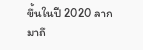ขึ้นในปี 2020 ลากมาถึ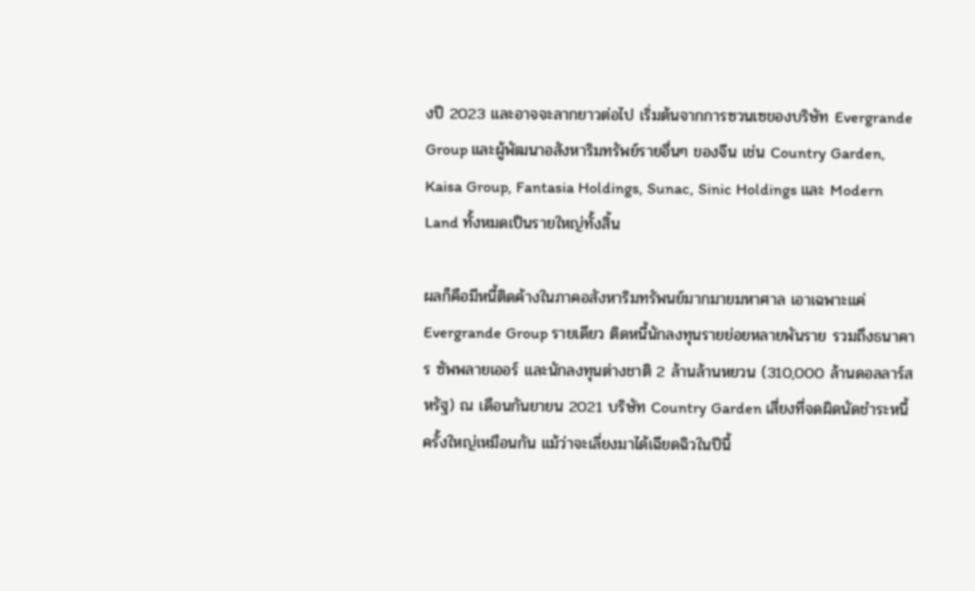งปี 2023 และอาจจะลากยาวต่อไป เริ่มต้นจากการซวนเซของบริษัท Evergrande Group และผู้พัฒนาอสังหาริมทรัพย์รายอื่นๆ ของจีน เช่น Country Garden, Kaisa Group, Fantasia Holdings, Sunac, Sinic Holdings และ Modern Land ทั้งหมดเป็นรายใหญ่ทั้งสิ้น

ผลก็คือมีหนี้ติดค้างในภาคอสังหาริมทรัพนย์มากมายมหาศาล เอาเฉพาะแค่ Evergrande Group รายเดียว ติดหนี้นักลงทุนรายย่อยหลายพันราย รวมถึงธนาคาร ซัพพลายเออร์ และนักลงทุนต่างชาติ 2 ล้านล้านหยวน (310,000 ล้านดอลลาร์สหรัฐ) ณ เดือนกันยายน 2021 บริษัท Country Garden เสี่ยงที่จดผิดนัดชำระหนี้ครั้งใหญ่เหมือนกัน แม้ว่าจะเลี่ยงมาได้เฉียดฉิวในปีนี้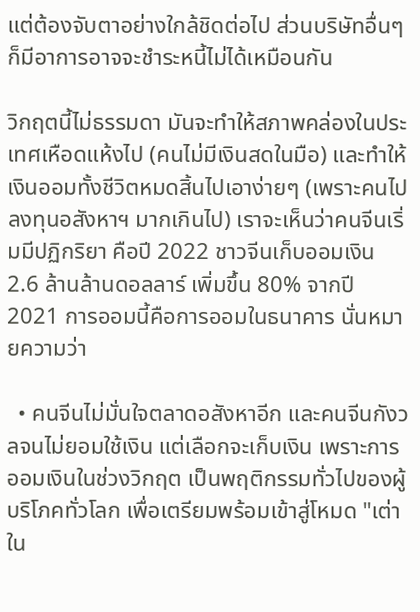แต่ต้องจับตาอย่างใกล้ชิดต่อไป ส่วนบริษัทอื่นๆ ก็มีอาการอาจจะชำระหนี้ไม่ได้เหมือนกัน

วิกฤตนี้ไม่ธรรมดา มันจะทำให้สภาพคล่องในประเทศเหือดแห้งไป (คนไม่มีเงินสดในมือ) และทำให้เงินออมทั้งชีวิตหมดสิ้นไปเอาง่ายๆ (เพราะคนไปลงทุนอสังหาฯ มากเกินไป) เราจะเห็นว่าคนจีนเริ่มมีปฏิกริยา คือปี 2022 ชาวจีนเก็บออมเงิน 2.6 ล้านล้านดอลลาร์ เพิ่มขึ้น 80% จากปี 2021 การออมนี้คือการออมในธนาคาร นั่นหมายความว่า

  • คนจีนไม่มั่นใจตลาดอสังหาอีก และคนจีนกังวลจนไม่ยอมใช้เงิน แต่เลือกจะเก็บเงิน เพราะการออมเงินในช่วงวิกฤต เป็นพฤติกรรมทั่วไปของผู้บริโภคทั่วโลก เพื่อเตรียมพร้อมเข้าสู่โหมด "เต่าใน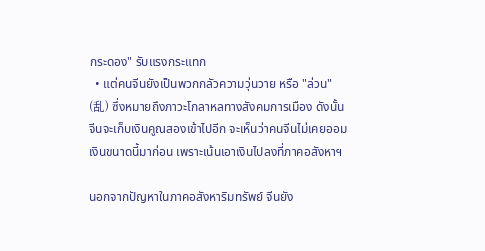กระดอง" รับแรงกระแทก
  • แต่คนจีนยังเป็นพวกกลัวความวุ่นวาย หรือ "ล่วน" (乱) ซึ่งหมายถึงภาวะโกลาหลทางสังคมการเมือง ดังนั้นจีนจะเก็บเงินคูณสองเข้าไปอีก จะเห็นว่าคนจีนไม่เคยออมเงินขนาดนี้มาก่อน เพราะเน้นเอาเงินไปลงที่ภาคอสังหาฯ

นอกจากปัญหาในภาคอสังหาริมทรัพย์ จีนยัง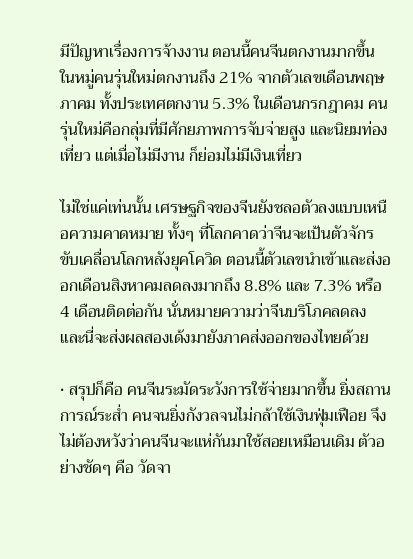มีปัญหาเรื่องการจ้างงาน ตอนนี้คนจีนตกงานมากขึ้น ในหมู่คนรุ่นใหม่ตกงานถึง 21% จากตัวเลขเดือนพฤษภาคม ทั้งประเทศตกงาน 5.3% ในเดือนกรกฎาคม คนรุ่นใหม่คือกลุ่มที่มีศักยภาพการจับจ่ายสูง และนิยมท่องเที่ยว แต่เมื่อไม่มีงาน ก็ย่อมไม่มีเงินเที่ยว

ไม่ใช่แค่เท่นนั้น เศรษฐกิจของจีนยังชลอตัวลงแบบเหนือความคาดหมาย ทั้งๆ ที่โลกคาดว่าจีนจะเป้นตัวจักรขับเคลื่อนโลกหลังยุคโควิด ตอนนี้ตัวเลขนำเข้าและส่งออกเดือนสิงหาคมลดลงมากถึง 8.8% และ 7.3% หรือ 4 เดือนติดต่อกัน นั่นหมายความว่าจีนบริโภคลดลง และนี่จะส่งผลสองเด้งมายังภาคส่งออกของไทยด้วย

• สรุปก็คือ คนจีนระมัดระวังการใช้จ่ายมากขึ้น ยิ่งสถานการณ์ระส่ำ คนจนยิ่งกังวลจนไม่กล้าใช้เงินฟุ่มเฟือย จึงไม่ต้องหวังว่าคนจีนจะแห่กันมาใช้สอยเหมือนเดิม ตัวอย่างชัดๆ คือ วัดจา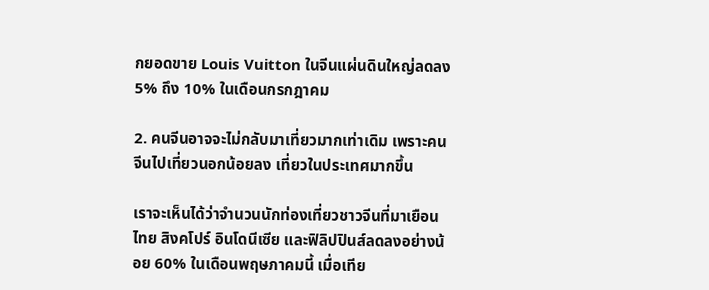กยอดขาย Louis Vuitton ในจีนแผ่นดินใหญ่ลดลง 5% ถึง 10% ในเดือนกรกฎาคม

2. คนจีนอาจจะไม่กลับมาเที่ยวมากเท่าเดิม เพราะคนจีนไปเที่ยวนอกน้อยลง เที่ยวในประเทศมากขึ้น

เราจะเห็นได้ว่าจำนวนนักท่องเที่ยวชาวจีนที่มาเยือนไทย สิงคโปร์ อินโดนีเซีย และฟิลิปปินส์ลดลงอย่างน้อย 60% ในเดือนพฤษภาคมนี้ เมื่อเทีย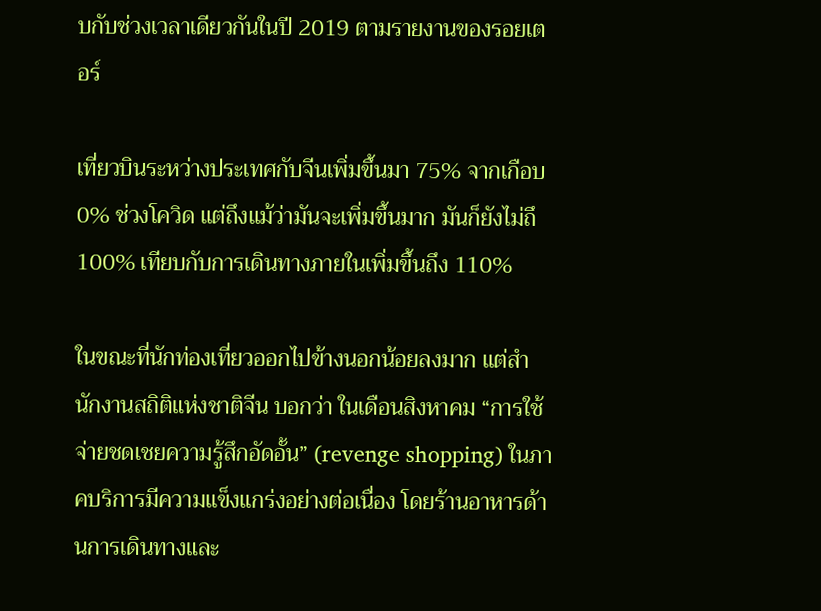บกับช่วงเวลาเดียวกันในปี 2019 ตามรายงานของรอยเตอร์

เที่ยวบินระหว่างประเทศกับจีนเพิ่มขึ้นมา 75% จากเกือบ 0% ช่วงโควิด แต่ถึงแม้ว่ามันจะเพิ่มขึ้นมาก มันก็ยังไม่ถึ 100% เทียบกับการเดินทางภายในเพิ่มขึ้นถึง 110%

ในขณะที่นักท่องเที่ยวออกไปข้างนอกน้อยลงมาก แต่สำนักงานสถิติแห่งชาติจีน บอกว่า ในเดือนสิงหาคม “การใช้จ่ายชดเชยความรู้สึกอัดอั้น” (revenge shopping) ในภาคบริการมีความแข็งแกร่งอย่างต่อเนื่อง โดยร้านอาหารด้านการเดินทางและ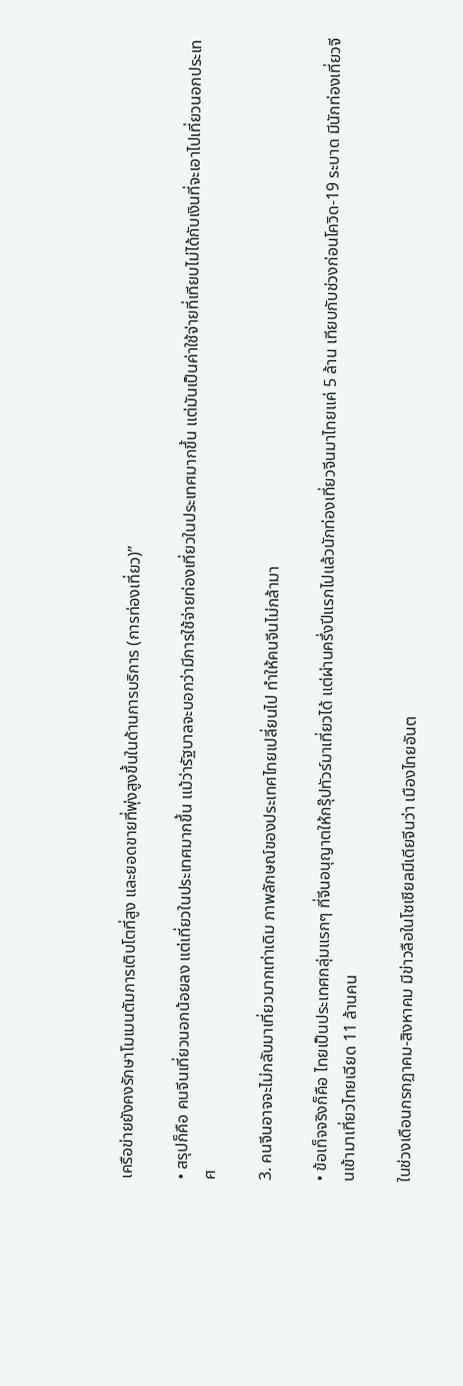เครือข่ายยังคงรักษาโมเมนตัมการเติบโตที่สูง และยอดขายที่พุ่งสูงขึ้นในด้านการบริการ (การท่องเที่ยว)”

• สรุปก็คือ คนจีนเที่ยวนอกน้อยลง แต่เที่ยวในประเทศมากขึ้น แม้ว่ารัฐบาลจะบอกว่ามีการใช้จ่ายท่องเที่ยวในประเทศมากขึ้น แต่มันเป็นค่าใช้จ่ายที่เทียบไม่ได้กับเงินที่จะเอาไปเที่ยวนอกประเทศ

3. คนจีนอาจจะไม่กลับมาเที่ยวมากเท่าเดิม ภาพลักษณ์ของประเทศไทยเปลี่ยนไป ทำให้คนจีนไม่กล้ามา

• ข้อเท็จจริงก็คือ ไทยเป็นประเทศกลุ่มแรกๆ ที่จีนอนุญาตให้กรุ๊ปทัวร์มาเที่ยวได้ แต่ผ่านครึ่งปีแรกไปแล้วนักท่องเที่ยวจีนมาไทยแค่ 5 ล้าน เทียบกับช่วงก่อนโควิด-19 ระบาด มีนักท่องเที่ยวจีนเข้ามาเที่ยวไทยเฉียด 11 ล้านคน

ในช่วงเดือนกรกฏาคม-สิงหาคม มีข่าวลือในโซเชียลมีเดียจีนว่า เมืองไทยอันต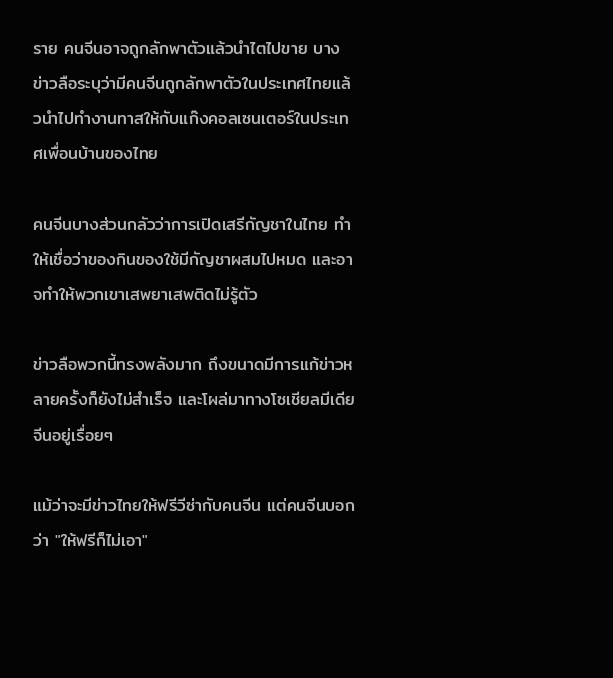ราย คนจีนอาจถูกลักพาตัวแล้วนำไตไปขาย บางข่าวลือระบุว่ามีคนจีนถูกลักพาตัวในประเทศไทยแล้วนำไปทำงานทาสให้กับแก๊งคอลเซนเตอร์ในประเทศเพื่อนบ้านของไทย

คนจีนบางส่วนกลัวว่าการเปิดเสรีกัญชาในไทย ทำให้เชื่อว่าของกินของใช้มีกัญชาผสมไปหมด และอาจทำให้พวกเขาเสพยาเสพติดไม่รู้ตัว

ข่าวลือพวกนี้ทรงพลังมาก ถึงขนาดมีการแก้ข่าวหลายครั้งก็ยังไม่สำเร็จ และโผล่มาทางโซเชียลมีเดียจีนอยู่เรื่อยๆ

แม้ว่าจะมีข่าวไทยให้ฟรีวีซ่ากับคนจีน แต่คนจีนบอกว่า "ให้ฟรีก็ไม่เอา"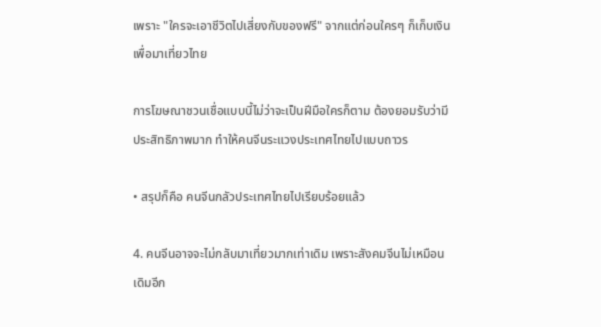เพราะ "ใครจะเอาชีวิตไปเสี่ยงกับของฟรี" จากแต่ก่อนใครๆ ก็เก็บเงินเพื่อมาเที่ยวไทย

การโฆษณาชวนเชื่อแบบนี้ไม่ว่าจะเป็นฝีมือใครก็ตาม ต้องยอมรับว่ามีประสิทธิภาพมาก ทำให้คนจีนระแวงประเทศไทยไปแบบถาวร

• สรุปก็คือ คนจีนกลัวประเทศไทยไปเรียบร้อยแล้ว

4. คนจีนอาจจะไม่กลับมาเที่ยวมากเท่าเดิม เพราะสังคมจีนไม่เหมือนเดิมอีก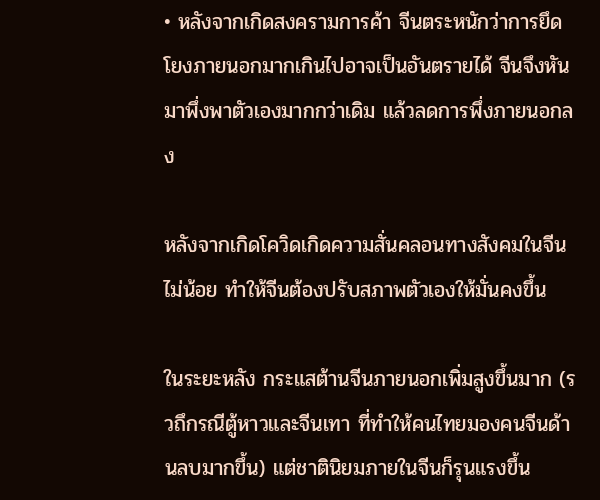• หลังจากเกิดสงครามการค้า จีนตระหนักว่าการยึดโยงภายนอกมากเกินไปอาจเป็นอันตรายได้ จีนจึงหันมาพึ่งพาตัวเองมากกว่าเดิม แล้วลดการพึ่งภายนอกลง

หลังจากเกิดโควิดเกิดความสั่นคลอนทางสังคมในจีนไม่น้อย ทำให้จีนต้องปรับสภาพตัวเองให้มั่นคงขึ้น

ในระยะหลัง กระแสต้านจีนภายนอกเพิ่มสูงขึ้นมาก (รวถึกรณีตู้หาวและจีนเทา ที่ทำให้คนไทยมองคนจีนด้านลบมากขึ้น) แต่ชาตินิยมภายในจีนก็รุนแรงขึ้น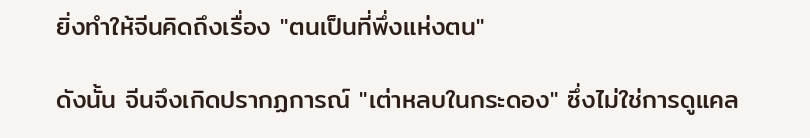ยิ่งทำให้จีนคิดถึงเรื่อง "ตนเป็นที่พึ่งแห่งตน"

ดังนั้น จีนจึงเกิดปรากฏการณ์ "เต่าหลบในกระดอง" ซึ่งไม่ใช่การดูแคล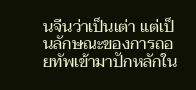นจีนว่าเป็นเต่า แต่เป็นลักษณะของการถอยทัพเข้ามาปักหลักใน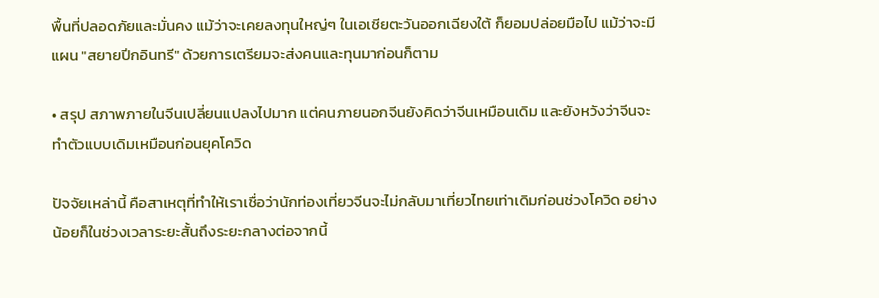พื้นที่ปลอดภัยและมั่นคง แม้ว่าจะเคยลงทุนใหญ่ๆ ในเอเชียตะวันออกเฉียงใต้ ก็ยอมปล่อยมือไป แม้ว่าจะมีแผน "สยายปีกอินทรี" ด้วยการเตรียมจะส่งคนและทุนมาก่อนก็ตาม

• สรุป สภาพภายในจีนเปลี่ยนแปลงไปมาก แต่คนภายนอกจีนยังคิดว่าจีนเหมือนเดิม และยังหวังว่าจีนจะทำตัวแบบเดิมเหมือนก่อนยุคโควิด

ปัจจัยเหล่านี้ คือสาเหตุที่ทำให้เราเชื่อว่านักท่องเที่ยวจีนจะไม่กลับมาเที่ยวไทยเท่าเดิมก่อนช่วงโควิด อย่างน้อยก็ในช่วงเวลาระยะสั้นถึงระยะกลางต่อจากนี้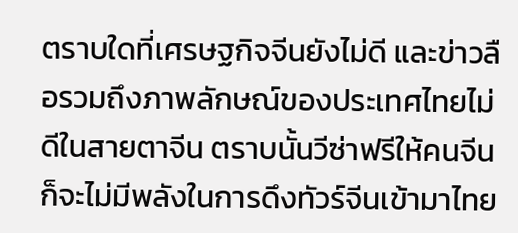ตราบใดที่เศรษฐกิจจีนยังไม่ดี และข่าวลือรวมถึงภาพลักษณ์ของประเทศไทยไม่ดีในสายตาจีน ตราบนั้นวีซ่าฟรีให้คนจีนก็จะไม่มีพลังในการดึงทัวร์จีนเข้ามาไทย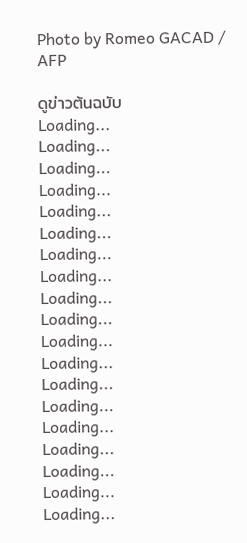Photo by Romeo GACAD / AFP

ดูข่าวต้นฉบับ
Loading...
Loading...
Loading...
Loading...
Loading...
Loading...
Loading...
Loading...
Loading...
Loading...
Loading...
Loading...
Loading...
Loading...
Loading...
Loading...
Loading...
Loading...
Loading...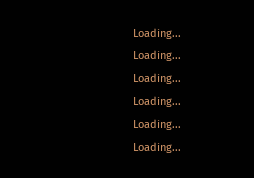Loading...
Loading...
Loading...
Loading...
Loading...
Loading...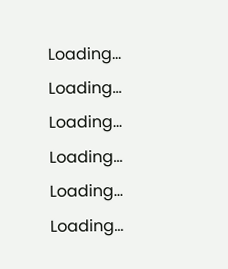Loading...
Loading...
Loading...
Loading...
Loading...
Loading...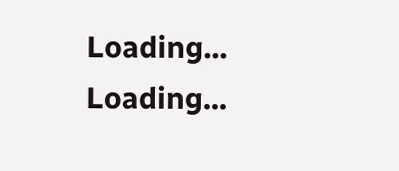Loading...
Loading...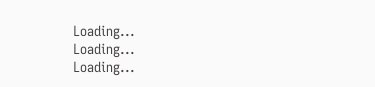Loading...
Loading...
Loading...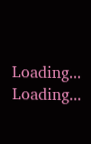Loading...
Loading...